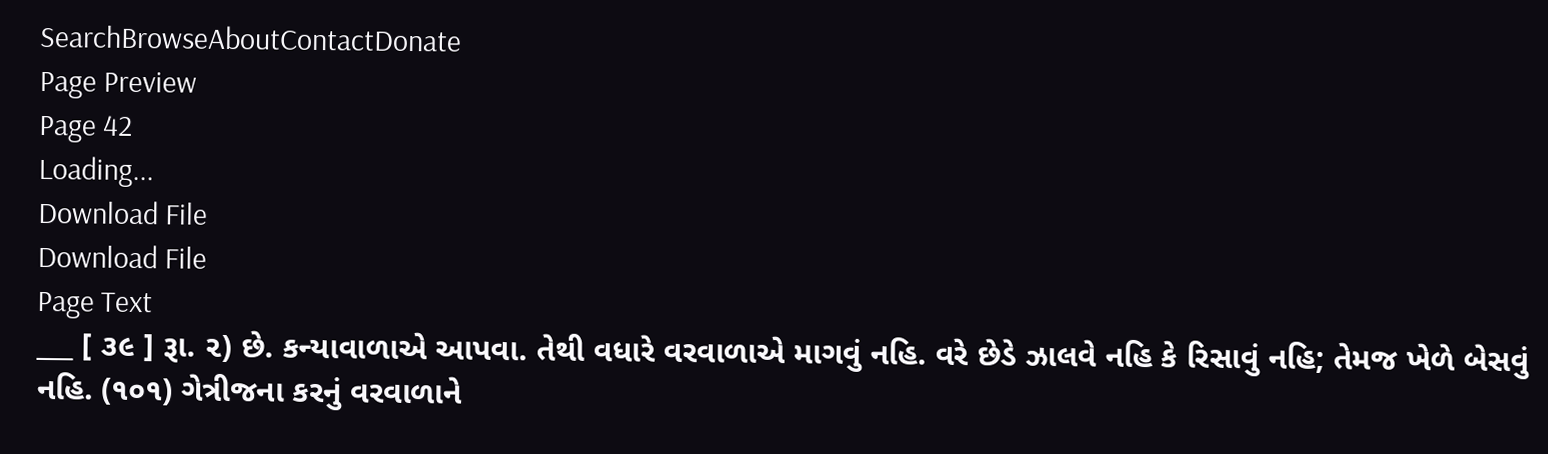SearchBrowseAboutContactDonate
Page Preview
Page 42
Loading...
Download File
Download File
Page Text
___ [ ૩૯ ] રૂા. ૨) છે. કન્યાવાળાએ આપવા. તેથી વધારે વરવાળાએ માગવું નહિ. વરે છેડે ઝાલવે નહિ કે રિસાવું નહિ; તેમજ ખેળે બેસવું નહિ. (૧૦૧) ગેત્રીજના કરનું વરવાળાને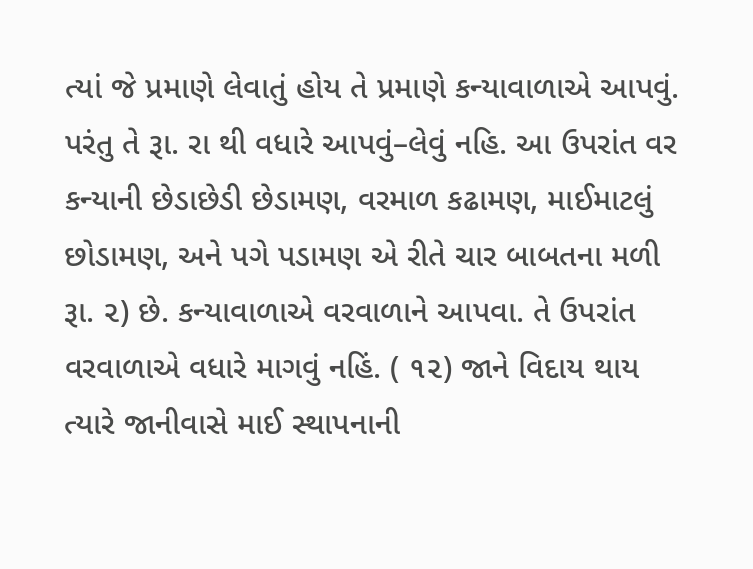ત્યાં જે પ્રમાણે લેવાતું હોય તે પ્રમાણે કન્યાવાળાએ આપવું. પરંતુ તે રૂા. રા થી વધારે આપવું–લેવું નહિ. આ ઉપરાંત વર કન્યાની છેડાછેડી છેડામણ, વરમાળ કઢામણ, માઈમાટલું છોડામણ, અને પગે પડામણ એ રીતે ચાર બાબતના મળી રૂા. ૨) છે. કન્યાવાળાએ વરવાળાને આપવા. તે ઉપરાંત વરવાળાએ વધારે માગવું નહિં. ( ૧૨) જાને વિદાય થાય ત્યારે જાનીવાસે માઈ સ્થાપનાની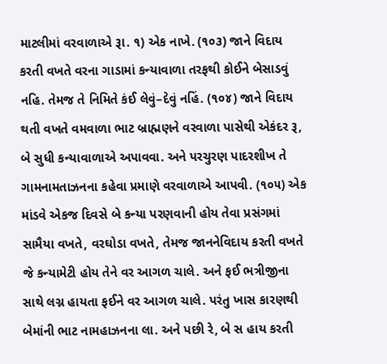માટલીમાં વરવાળાએ રૂા. ૧) એક નાખે. (૧૦૩) જાને વિદાય કરતી વખતે વરના ગાડામાં કન્યાવાળા તરફથી કોઈને બેસાડવું નહિ. તેમજ તે નિમિતે કંઈ લેવું–દેવું નહિં. (૧૦૪) જાને વિદાય થતી વખતે વમવાળા ભાટ બ્રાહ્મણને વરવાળા પાસેથી એકંદર રૂ, બે સુધી કન્યાવાળાએ અપાવવા. અને પરચુરણ પાદરશીખ તે ગામનામતાઝનના કહેવા પ્રમાણે વરવાળાએ આપવી. (૧૦૫) એક માંડવે એકજ દિવસે બે કન્યા પરણવાની હોય તેવા પ્રસંગમાં સામૈયા વખતે, વરઘોડા વખતે, તેમજ જાનનેવિદાય કરતી વખતે જે કન્યામેટી હોય તેને વર આગળ ચાલે. અને ફઈ ભત્રીજીના સાથે લગ્ન હાયતા ફઈને વર આગળ ચાલે. પરંતુ ખાસ કારણથી બેમાંની ભાટ નામહાઝનના લા. અને પછી રે, બે સ હાય કરતી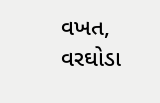વખત, વરઘોડા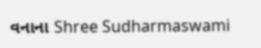વનાના Shree Sudharmaswami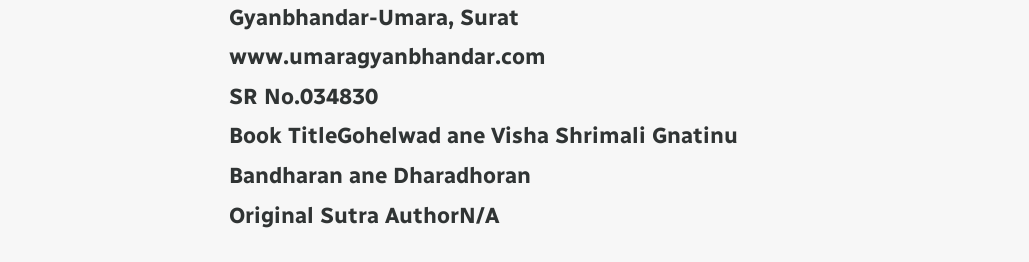Gyanbhandar-Umara, Surat www.umaragyanbhandar.com
SR No.034830
Book TitleGohelwad ane Visha Shrimali Gnatinu Bandharan ane Dharadhoran
Original Sutra AuthorN/A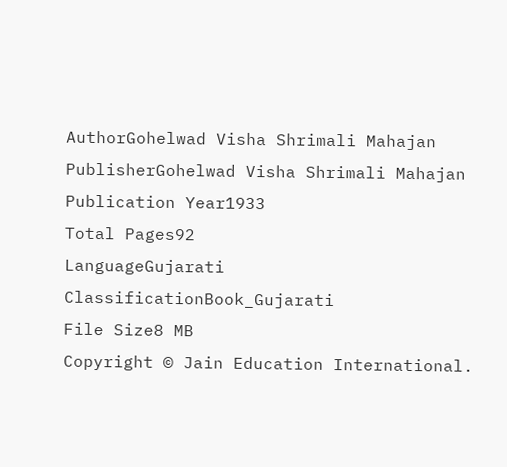AuthorGohelwad Visha Shrimali Mahajan
PublisherGohelwad Visha Shrimali Mahajan
Publication Year1933
Total Pages92
LanguageGujarati
ClassificationBook_Gujarati
File Size8 MB
Copyright © Jain Education International.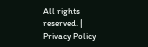All rights reserved. | Privacy Policy